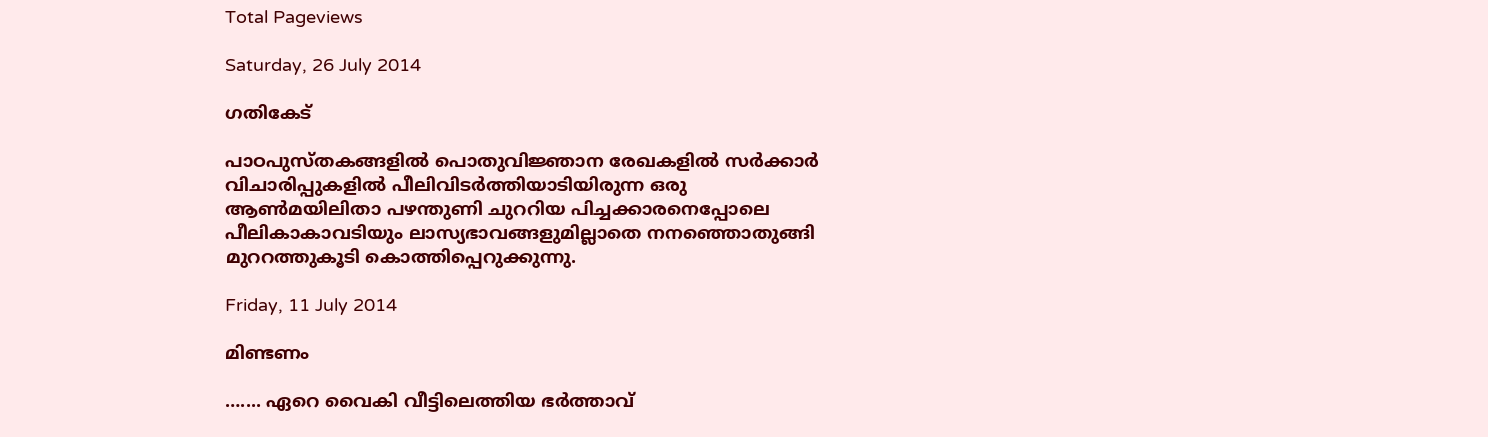Total Pageviews

Saturday, 26 July 2014

ഗതികേട്

പാഠപുസ്തകങ്ങളില്‍ പൊതുവിജ്ഞാന രേഖകളില്‍ സര്‍ക്കാര്‍ വിചാരിപ്പുകളില്‍ പീലിവിടര്‍ത്തിയാടിയിരുന്ന ഒരു ആണ്‍മയിലിതാ പഴന്തുണി ചുററിയ പിച്ചക്കാരനെപ്പോലെ പീലികാകാവടിയും ലാസ്യഭാവങ്ങളുമില്ലാതെ നനഞ്ഞൊതുങ്ങി മുററത്തുകൂടി കൊത്തിപ്പെറുക്കുന്നു.

Friday, 11 July 2014

മിണ്ടണം

….... ഏറെ വൈകി വീട്ടിലെത്തിയ ഭര്‍ത്താവ്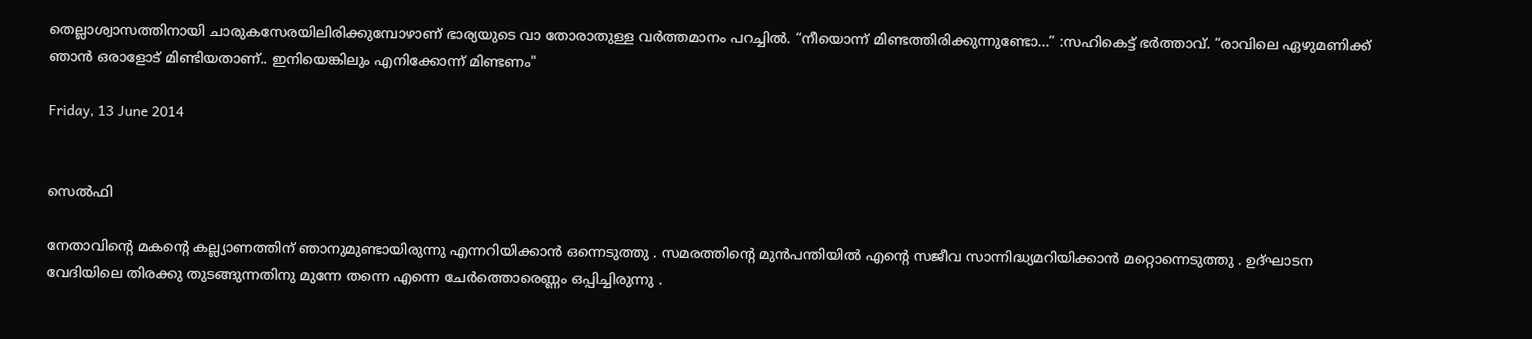തെല്ലാശ്വാസത്തിനായി ചാരുകസേരയിലിരിക്കുമ്പോഴാണ് ഭാര്യയുടെ വാ തോരാതുള്ള വര്‍ത്തമാനം പറച്ചില്‍. “നീയൊന്ന് മിണ്ടത്തിരിക്കുന്നുണ്ടോ...” :സഹികെട്ട് ഭര്‍ത്താവ്. “രാവിലെ ഏഴുമണിക്ക് ഞാന്‍ ഒരാളോട് മിണ്ടിയതാണ്.. ഇനിയെങ്കിലും എനിക്കോന്ന് മിണ്ടണം"

Friday, 13 June 2014


സെല്‍ഫി

നേതാവിന്റെ മകന്റെ കല്ല്യാണത്തിന് ഞാനുമുണ്ടായിരുന്നു എന്നറിയിക്കാന്‍ ഒന്നെടുത്തു . സമരത്തിന്റെ മുന്‍പന്തിയില്‍ എന്റെ സജീവ സാന്നിദ്ധ്യമറിയിക്കാന്‍ മറ്റൊന്നെടുത്തു . ഉദ്ഘാടന വേദിയിലെ തിരക്കു തുടങ്ങുന്നതിനു മുന്നേ തന്നെ എന്നെ ചേര്‍ത്തൊരെണ്ണം ഒപ്പിച്ചിരുന്നു .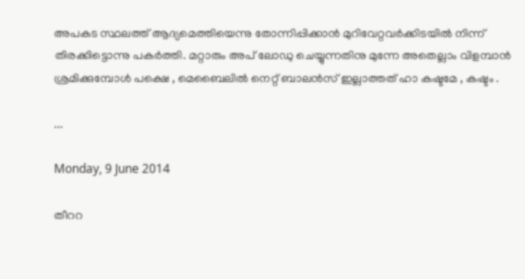അപകട സ്ഥലത്ത് ആദ്യമെത്തിയെന്നു തോന്നിപ്പിക്കാന്‍ മുറിവേറ്റവര്‍ക്കിടയില്‍ നിന്ന് തിരക്കിട്ടൊന്നു പകര്‍ത്തി. മറ്റാരും അപ് ലോഡു ചെയ്യുന്നതിനു മുന്നേ അതെല്ലാം വിളമ്പാന്‍ ശ്രമിക്കുമ്പോള്‍ പക്ഷെ , മെബൈലില്‍ നെറ്റ് ബാലന്‍സ് ഇല്ലാത്തത് ഹാ കഷ്ടമേ , കഷ്ടം .

...

Monday, 9 June 2014

തീററ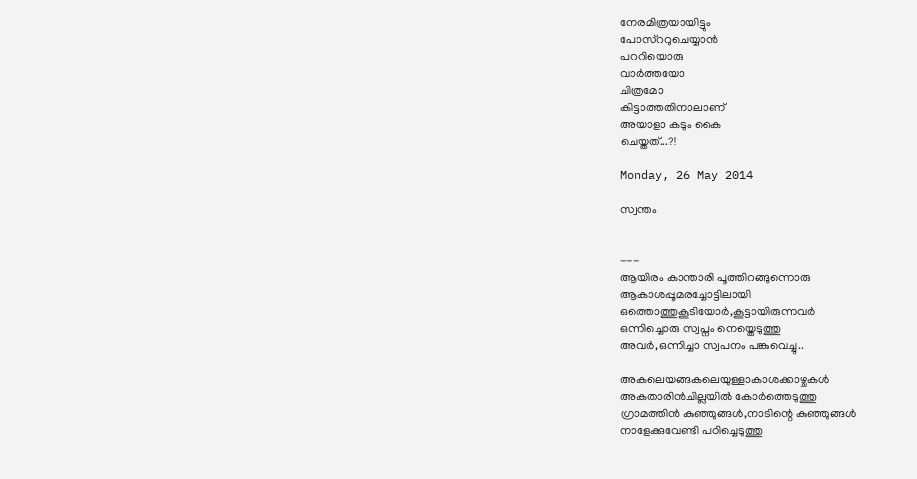നേരമിത്രയായിട്ടും
പോസ്ററുചെയ്യാന്‍
പററിയൊരു
വാര്‍ത്തയോ
ചിത്രമോ
കിട്ടാത്തതിനാലാണ്
അയാളാ കടും കൈ
ചെയ്തത്...?!

Monday, 26 May 2014

സ്വന്തം


---
ആയിരം കാന്താരി പൂത്തിറങ്ങുന്നൊരു
ആകാശപ്പൂമരച്ചോട്ടിലായി
ഒത്തൊത്തുകൂടിയോര്‍,കൂട്ടായിരുന്നവര്‍
ഒന്നിച്ചൊരു സ്വപ്നം നെയ്തെടുത്തു
അവര്‍,ഒന്നിച്ചാ സ്വപനം പങ്കുവെച്ചു..

അകലെയങ്ങകലെയുള്ളാകാശക്കാഴ്ചകള്‍
അകതാരിന്‍ചില്ലയില്‍ കോര്‍ത്തെടുത്തു
ഗ്രാമത്തിന്‍ കുഞ്ഞുങ്ങള്‍,നാടിന്റെ കുഞ്ഞുങ്ങള്‍
നാളേക്കുവേണ്ടി പഠിച്ചെടുത്തു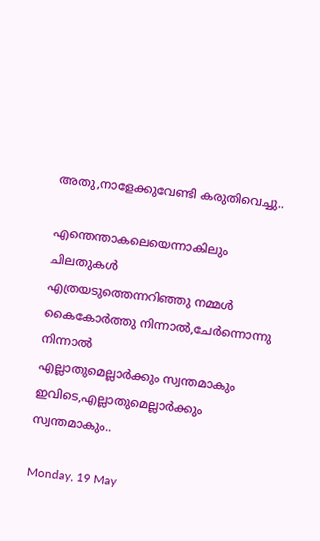അതു,നാളേക്കുവേണ്ടി കരുതിവെച്ചു..

എന്തെന്താകലെയെന്നാകിലും ചിലതുകള്‍
എത്രയടുത്തെന്നറിഞ്ഞു നമ്മള്‍
കൈകോര്‍ത്തു നിന്നാല്‍,ചേര്‍ന്നൊന്നു നിന്നാല്‍
എല്ലാതുമെല്ലാര്‍ക്കും സ്വന്തമാകും
ഇവിടെ,എല്ലാതുമെല്ലാര്‍ക്കും സ്വന്തമാകും..

Monday, 19 May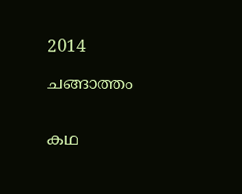2014

ചങ്ങാത്തം


കഥ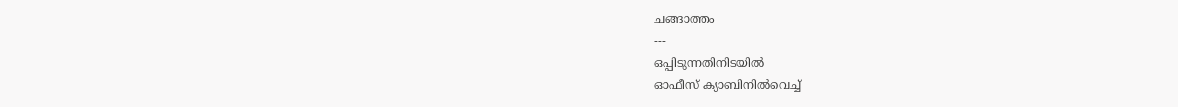ചങ്ങാത്തം
---
ഒപ്പിടുന്നതിനിടയില്‍
ഓഫീസ് ക്യാബിനില്‍വെച്ച്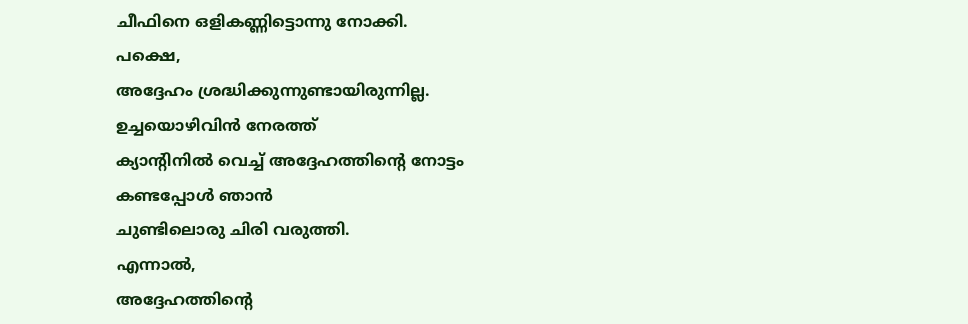ചീഫിനെ ഒളികണ്ണിട്ടൊന്നു നോക്കി.
പക്ഷെ,
അദ്ദേഹം ശ്രദ്ധിക്കുന്നുണ്ടായിരുന്നില്ല.
ഉച്ചയൊഴിവിന്‍ നേരത്ത്
ക്യാന്റിനില്‍ വെച്ച് അദ്ദേഹത്തിന്റെ നോട്ടം
കണ്ടപ്പോള്‍ ഞാന്‍
ചുണ്ടിലൊരു ചിരി വരുത്തി.
എന്നാല്‍,
അദ്ദേഹത്തിന്റെ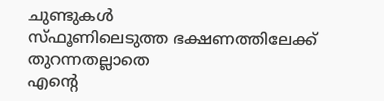ചുണ്ടുകള്‍
സ്ഫൂണിലെടുത്ത ഭക്ഷണത്തിലേക്ക്
തുറന്നതല്ലാതെ
എന്റെ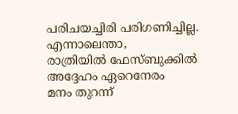പരിചയച്ചിരി പരിഗണിച്ചില്ല.
എന്നാലെന്താ,
രാത്രിയില്‍ ഫേസ്ബുക്കില്‍
അദ്ദേഹം ഏറെനേരം
മനം തുറന്ന്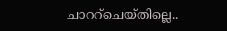ചാററ്ചെയ്തില്ലെ..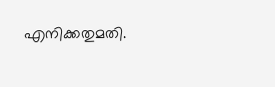എനിക്കതുമതി.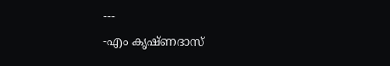---
-എം കൃഷ്ണദാസ്